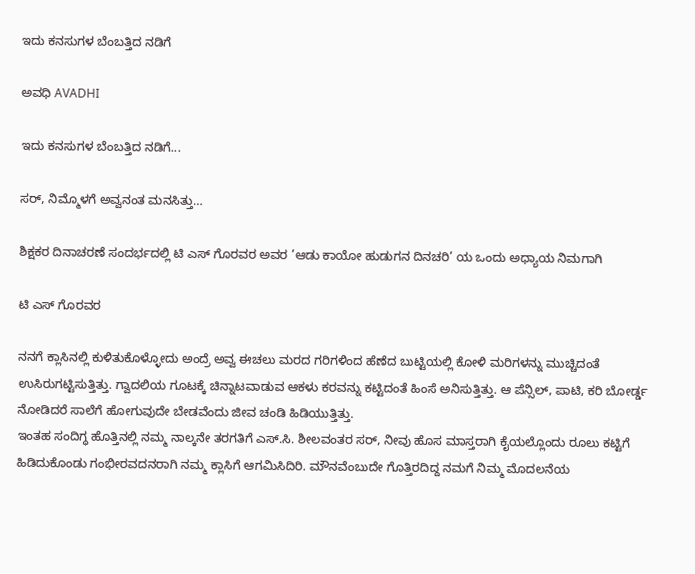ಇದು ಕನಸುಗಳ ಬೆಂಬತ್ತಿದ ನಡಿಗೆ‍

ಅವಧಿ AVADHI

ಇದು ಕನಸುಗಳ ಬೆಂಬತ್ತಿದ ನಡಿಗೆ...

ಸರ್, ನಿಮ್ಮೊಳಗೆ ಅವ್ವನಂತ ಮನಸಿತ್ತು…

ಶಿಕ್ಷಕರ ದಿನಾಚರಣೆ ಸಂದರ್ಭದಲ್ಲಿ ಟಿ ಎಸ್ ಗೊರವರ ಅವರ ’ಆಡು ಕಾಯೋ ಹುಡುಗನ ದಿನಚರಿ’ ಯ ಒಂದು ಅಧ್ಯಾಯ ನಿಮಗಾಗಿ

ಟಿ ಎಸ್ ಗೊರವರ

ನನಗೆ ಕ್ಲಾಸಿನಲ್ಲಿ ಕುಳಿತುಕೊಳ್ಳೋದು ಅಂದ್ರೆ ಅವ್ವ ಈಚಲು ಮರದ ಗರಿಗಳಿಂದ ಹೆಣೆದ ಬುಟ್ಟಿಯಲ್ಲಿ ಕೋಳಿ ಮರಿಗಳನ್ನು ಮುಚ್ಚಿದಂತೆ ಉಸಿರುಗಟ್ಟಿಸುತ್ತಿತ್ತು. ಗ್ವಾದಲಿಯ ಗೂಟಕ್ಕೆ ಚಿನ್ನಾಟವಾಡುವ ಆಕಳು ಕರವನ್ನು ಕಟ್ಟಿದಂತೆ ಹಿಂಸೆ ಅನಿಸುತ್ತಿತ್ತು. ಆ ಪೆನ್ಸಿಲ್, ಪಾಟಿ, ಕರಿ ಬೋರ್ಡ್ಡ ನೋಡಿದರೆ ಸಾಲೆಗೆ ಹೋಗುವುದೇ ಬೇಡವೆಂದು ಜೀವ ಚಂಡಿ ಹಿಡಿಯುತ್ತಿತ್ತು.
ಇಂತಹ ಸಂದಿಗ್ಧ ಹೊತ್ತಿನಲ್ಲಿ ನಮ್ಮ ನಾಲ್ಕನೇ ತರಗತಿಗೆ ಎಸ್.ಸಿ. ಶೀಲವಂತರ ಸರ್, ನೀವು ಹೊಸ ಮಾಸ್ತರಾಗಿ ಕೈಯಲ್ಲೊಂದು ರೂಲು ಕಟ್ಟಿಗೆ ಹಿಡಿದುಕೊಂಡು ಗಂಭೀರವದನರಾಗಿ ನಮ್ಮ ಕ್ಲಾಸಿಗೆ ಆಗಮಿಸಿದಿರಿ. ಮೌನವೆಂಬುದೇ ಗೊತ್ತಿರದಿದ್ದ ನಮಗೆ ನಿಮ್ಮ ಮೊದಲನೆಯ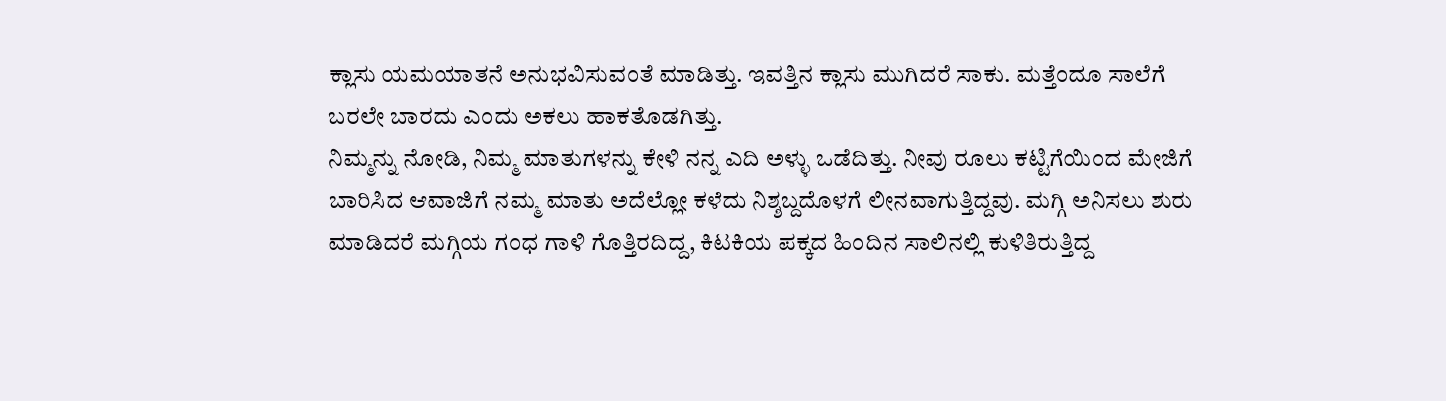ಕ್ಲಾಸು ಯಮಯಾತನೆ ಅನುಭವಿಸುವಂತೆ ಮಾಡಿತ್ತು. ಇವತ್ತಿನ ಕ್ಲಾಸು ಮುಗಿದರೆ ಸಾಕು. ಮತ್ತೆಂದೂ ಸಾಲೆಗೆ ಬರಲೇ ಬಾರದು ಎಂದು ಅಕಲು ಹಾಕತೊಡಗಿತ್ತು.
ನಿಮ್ಮನ್ನು ನೋಡಿ, ನಿಮ್ಮ ಮಾತುಗಳನ್ನು ಕೇಳಿ ನನ್ನ ಎದಿ ಅಳ್ಳು ಒಡೆದಿತ್ತು. ನೀವು ರೂಲು ಕಟ್ಟಿಗೆಯಿಂದ ಮೇಜಿಗೆ ಬಾರಿಸಿದ ಆವಾಜಿಗೆ ನಮ್ಮ ಮಾತು ಅದೆಲ್ಲೋ ಕಳೆದು ನಿಶ್ಶಬ್ದದೊಳಗೆ ಲೀನವಾಗುತ್ತಿದ್ದವು. ಮಗ್ಗಿ ಅನಿಸಲು ಶುರು ಮಾಡಿದರೆ ಮಗ್ಗಿಯ ಗಂಧ ಗಾಳಿ ಗೊತ್ತಿರದಿದ್ದ, ಕಿಟಕಿಯ ಪಕ್ಕದ ಹಿಂದಿನ ಸಾಲಿನಲ್ಲಿ ಕುಳಿತಿರುತ್ತಿದ್ದ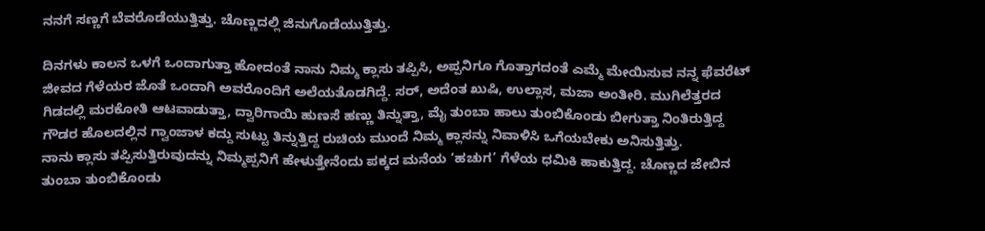ನನಗೆ ಸಣ್ಣಗೆ ಬೆವರೊಡೆಯುತ್ತಿತ್ತು. ಚೊಣ್ಣದಲ್ಲಿ ಜಿನುಗೊಡೆಯುತ್ತಿತ್ತು.

ದಿನಗಳು ಕಾಲನ ಒಳಗೆ ಒಂದಾಗುತ್ತಾ ಹೋದಂತೆ ನಾನು ನಿಮ್ಮ ಕ್ಲಾಸು ತಪ್ಪಿಸಿ, ಅಪ್ಪನಿಗೂ ಗೊತ್ತಾಗದಂತೆ ಎಮ್ಮೆ ಮೇಯಿಸುವ ನನ್ನ ಫೆವರೆಟ್ ಜೀವದ ಗೆಳೆಯರ ಜೊತೆ ಒಂದಾಗಿ ಅವರೊಂದಿಗೆ ಅಲೆಯತೊಡಗಿದ್ದೆ. ಸರ್, ಅದೆಂತ ಖುಷಿ, ಉಲ್ಲಾಸ, ಮಜಾ ಅಂತೀರಿ. ಮುಗಿಲೆತ್ತರದ ಗಿಡದಲ್ಲಿ ಮರಕೋತಿ ಆಟವಾಡುತ್ತಾ, ದ್ವಾರಿಗಾಯಿ ಹುಣಸೆ ಹಣ್ಣು ತಿನ್ನುತ್ತಾ, ಮೈ ತುಂಬಾ ಹಾಲು ತುಂಬಿಕೊಂಡು ಬೀಗುತ್ತಾ ನಿಂತಿರುತ್ತಿದ್ದ ಗೌಡರ ಹೊಲದಲ್ಲಿನ ಗ್ವಾಂಜಾಳ ಕದ್ದು ಸುಟ್ಟು ತಿನ್ನುತ್ತಿದ್ದ ರುಚಿಯ ಮುಂದೆ ನಿಮ್ಮ ಕ್ಲಾಸನ್ನು ನಿವಾಳಿಸಿ ಒಗೆಯಬೇಕು ಅನಿಸುತ್ತಿತ್ತು.
ನಾನು ಕ್ಲಾಸು ತಪ್ಪಿಸುತ್ತಿರುವುದನ್ನು ನಿಮ್ಮಪ್ಪನಿಗೆ ಹೇಳುತ್ತೇನೆಂದು ಪಕ್ಕದ ಮನೆಯ ‘ಹಚುಗ’ ಗೆಳೆಯ ಧಮಿಕಿ ಹಾಕುತ್ತಿದ್ದ. ಚೊಣ್ಣದ ಜೇಬಿನ ತುಂಬಾ ತುಂಬಿಕೊಂಡು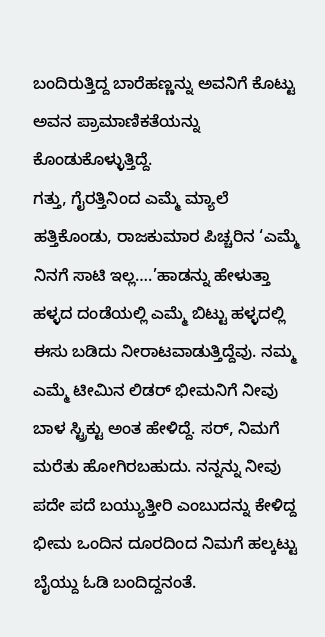ಬಂದಿರುತ್ತಿದ್ದ ಬಾರೆಹಣ್ಣನ್ನು ಅವನಿಗೆ ಕೊಟ್ಟು ಅವನ ಪ್ರಾಮಾಣಿಕತೆಯನ್ನು ಕೊಂಡುಕೊಳ್ಳುತ್ತಿದ್ದೆ.
ಗತ್ತು, ಗೈರತ್ತಿನಿಂದ ಎಮ್ಮೆ ಮ್ಯಾಲೆ ಹತ್ತಿಕೊಂಡು, ರಾಜಕುಮಾರ ಪಿಚ್ಚರಿನ ‘ಎಮ್ಮೆ ನಿನಗೆ ಸಾಟಿ ಇಲ್ಲ….’ಹಾಡನ್ನು ಹೇಳುತ್ತಾ ಹಳ್ಳದ ದಂಡೆಯಲ್ಲಿ ಎಮ್ಮೆ ಬಿಟ್ಟು ಹಳ್ಳದಲ್ಲಿ ಈಸು ಬಡಿದು ನೀರಾಟವಾಡುತ್ತಿದ್ದೆವು. ನಮ್ಮ ಎಮ್ಮೆ ಟೀಮಿನ ಲಿಡರ್ ಭೀಮನಿಗೆ ನೀವು ಬಾಳ ಸ್ಟ್ರಿಕ್ಟು ಅಂತ ಹೇಳಿದ್ದೆ. ಸರ್, ನಿಮಗೆ ಮರೆತು ಹೋಗಿರಬಹುದು. ನನ್ನನ್ನು ನೀವು ಪದೇ ಪದೆ ಬಯ್ಯುತ್ತೀರಿ ಎಂಬುದನ್ನು ಕೇಳಿದ್ದ ಭೀಮ ಒಂದಿನ ದೂರದಿಂದ ನಿಮಗೆ ಹಲ್ಕಟ್ಟು ಬೈಯ್ದು ಓಡಿ ಬಂದಿದ್ದನಂತೆ.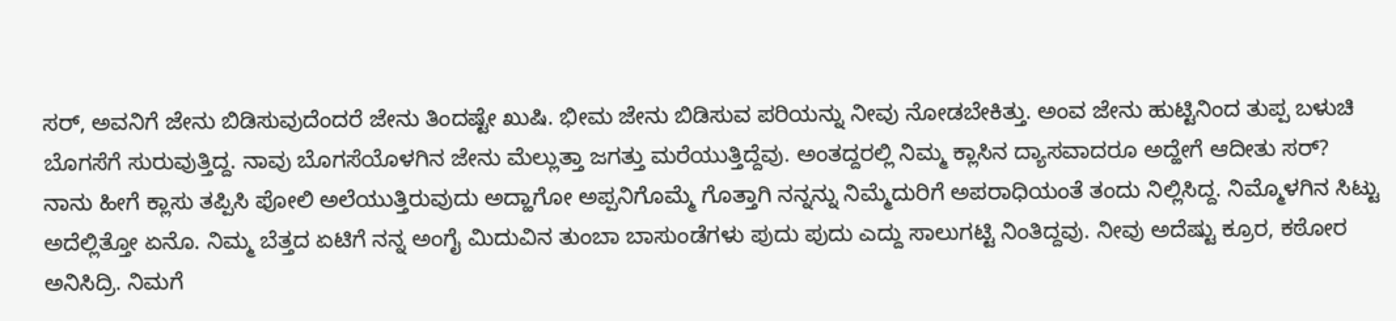ಸರ್, ಅವನಿಗೆ ಜೇನು ಬಿಡಿಸುವುದೆಂದರೆ ಜೇನು ತಿಂದಷ್ಟೇ ಖುಷಿ. ಭೀಮ ಜೇನು ಬಿಡಿಸುವ ಪರಿಯನ್ನು ನೀವು ನೋಡಬೇಕಿತ್ತು. ಅಂವ ಜೇನು ಹುಟ್ಟಿನಿಂದ ತುಪ್ಪ ಬಳುಚಿ ಬೊಗಸೆಗೆ ಸುರುವುತ್ತಿದ್ದ. ನಾವು ಬೊಗಸೆಯೊಳಗಿನ ಜೇನು ಮೆಲ್ಲುತ್ತಾ ಜಗತ್ತು ಮರೆಯುತ್ತಿದ್ದೆವು. ಅಂತದ್ದರಲ್ಲಿ ನಿಮ್ಮ ಕ್ಲಾಸಿನ ದ್ಯಾಸವಾದರೂ ಅದ್ಹೇಗೆ ಆದೀತು ಸರ್?
ನಾನು ಹೀಗೆ ಕ್ಲಾಸು ತಪ್ಪಿಸಿ ಪೋಲಿ ಅಲೆಯುತ್ತಿರುವುದು ಅದ್ಹಾಗೋ ಅಪ್ಪನಿಗೊಮ್ಮೆ ಗೊತ್ತಾಗಿ ನನ್ನನ್ನು ನಿಮ್ಮೆದುರಿಗೆ ಅಪರಾಧಿಯಂತೆ ತಂದು ನಿಲ್ಲಿಸಿದ್ದ. ನಿಮ್ಮೊಳಗಿನ ಸಿಟ್ಟು ಅದೆಲ್ಲಿತ್ತೋ ಏನೊ. ನಿಮ್ಮ ಬೆತ್ತದ ಏಟಿಗೆ ನನ್ನ ಅಂಗೈ ಮಿದುವಿನ ತುಂಬಾ ಬಾಸುಂಡೆಗಳು ಪುದು ಪುದು ಎದ್ದು ಸಾಲುಗಟ್ಟಿ ನಿಂತಿದ್ದವು. ನೀವು ಅದೆಷ್ಟು ಕ್ರೂರ, ಕಠೋರ ಅನಿಸಿದ್ರಿ. ನಿಮಗೆ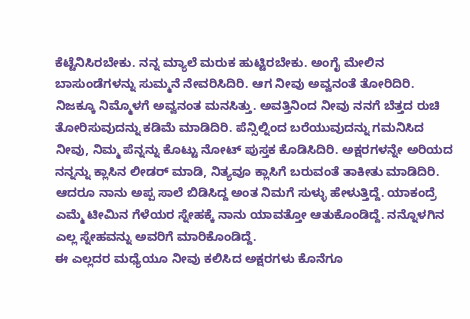ಕೆಟ್ಟೆನಿಸಿರಬೇಕು. ನನ್ನ ಮ್ಯಾಲೆ ಮರುಕ ಹುಟ್ಟಿರಬೇಕು. ಅಂಗೈ ಮೇಲಿನ ಬಾಸುಂಡೆಗಳನ್ನು ಸುಮ್ಮನೆ ನೇವರಿಸಿದಿರಿ. ಆಗ ನೀವು ಅವ್ವನಂತೆ ತೋರಿದಿರಿ.
ನಿಜಕ್ಕೂ ನಿಮ್ಮೊಳಗೆ ಅವ್ವನಂತ ಮನಸಿತ್ತು. ಅವತ್ತಿನಿಂದ ನೀವು ನನಗೆ ಬೆತ್ತದ ರುಚಿ ತೋರಿಸುವುದನ್ನು ಕಡಿಮೆ ಮಾಡಿದಿರಿ. ಪೆನ್ಸಿಲ್ನಿಂದ ಬರೆಯುವುದನ್ನು ಗಮನಿಸಿದ ನೀವು, ನಿಮ್ಮ ಪೆನ್ನನ್ನು ಕೊಟ್ಟು ನೋಟ್ ಪುಸ್ತಕ ಕೊಡಿಸಿದಿರಿ. ಅಕ್ಷರಗಳನ್ನೇ ಅರಿಯದ ನನ್ನನ್ನು ಕ್ಲಾಸಿನ ಲೀಡರ್ ಮಾಡಿ, ನಿತ್ಯವೂ ಕ್ಲಾಸಿಗೆ ಬರುವಂತೆ ತಾಕೀತು ಮಾಡಿದಿರಿ. ಆದರೂ ನಾನು ಅಪ್ಪ ಸಾಲೆ ಬಿಡಿಸಿದ್ದ ಅಂತ ನಿಮಗೆ ಸುಳ್ಳು ಹೇಳುತ್ತಿದ್ದೆ. ಯಾಕಂದ್ರೆ ಎಮ್ಮೆ ಟೀಮಿನ ಗೆಳೆಯರ ಸ್ನೇಹಕ್ಕೆ ನಾನು ಯಾವತ್ತೋ ಆತುಕೊಂಡಿದ್ದೆ. ನನ್ನೊಳಗಿನ ಎಲ್ಲ ಸ್ನೇಹವನ್ನು ಅವರಿಗೆ ಮಾರಿಕೊಂಡಿದ್ದೆ.
ಈ ಎಲ್ಲದರ ಮಧ್ಯೆಯೂ ನೀವು ಕಲಿಸಿದ ಅಕ್ಷರಗಳು ಕೊನೆಗೂ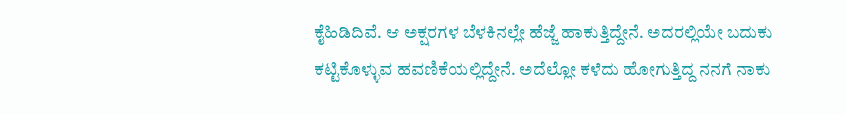ಕೈಹಿಡಿದಿವೆ. ಆ ಅಕ್ಷರಗಳ ಬೆಳಕಿನಲ್ಲೇ ಹೆಜ್ಜೆ ಹಾಕುತ್ತಿದ್ದೇನೆ. ಅದರಲ್ಲಿಯೇ ಬದುಕು ಕಟ್ಟಿಕೊಳ್ಳುವ ಹವಣಿಕೆಯಲ್ಲಿದ್ದೇನೆ. ಅದೆಲ್ಲೋ ಕಳೆದು ಹೋಗುತ್ತಿದ್ದ ನನಗೆ ನಾಕು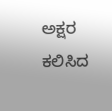ಅಕ್ಷರ ಕಲಿಸಿದ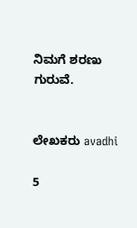ನಿಮಗೆ ಶರಣು ಗುರುವೆ.


ಲೇಖಕರು avadhi

5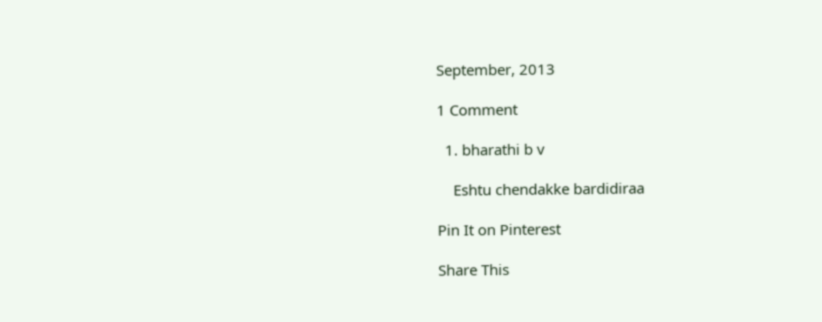September, 2013

1 Comment

  1. bharathi b v

    Eshtu chendakke bardidiraa

Pin It on Pinterest

Share This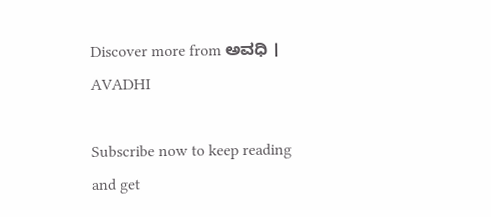Discover more from ಅವಧಿ । AVADHI

Subscribe now to keep reading and get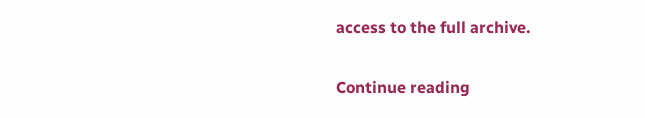access to the full archive.

Continue reading